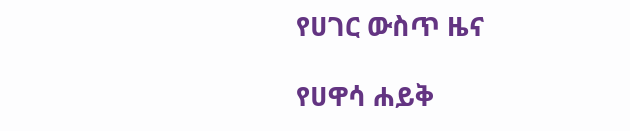የሀገር ውስጥ ዜና

የሀዋሳ ሐይቅ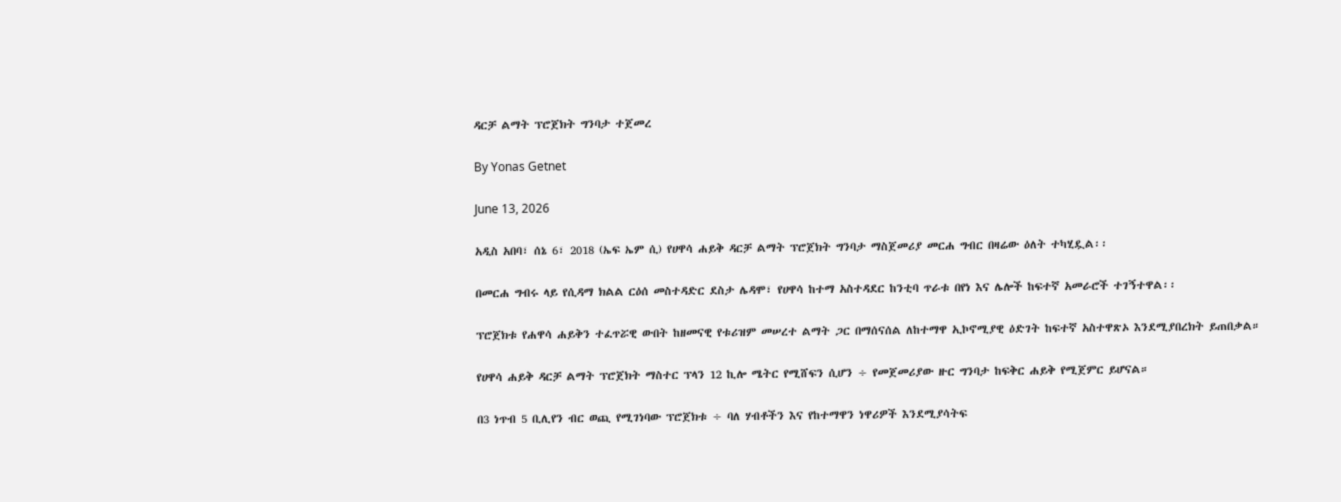ዳርቻ ልማት ፕሮጀክት ግንባታ ተጀመረ

By Yonas Getnet

June 13, 2026

አዲስ አበባ፣ ሰኔ 6፣ 2018 (ኤፍ ኤም ሲ) የሀዋሳ ሐይቅ ዳርቻ ልማት ፕሮጀክት ግንባታ ማስጀመሪያ መርሐ ግብር በዛሬው ዕለት ተካሂዷል፡፡

በመርሐ ግብሩ ላይ የሲዳማ ክልል ርዕሰ መስተዳድር ደስታ ሌዳሞ፣ የሀዋሳ ከተማ አስተዳደር ከንቲባ ጥራቱ በየነ እና ሌሎች ከፍተኛ አመራሮች ተገኝተዋል፡፡

ፕሮጀክቱ የሐዋሳ ሐይቅን ተፈጥሯዊ ውበት ከዘመናዊ የቱሪዝም መሠረተ ልማት ጋር በማሰናሰል ለከተማዋ ኢኮኖሚያዊ ዕድገት ከፍተኛ አስተዋጽኦ እንደሚያበረክት ይጠበቃል።

የሀዋሳ ሐይቅ ዳርቻ ልማት ፕሮጀክት ማስተር ፕላን 12 ኪሎ ሜትር የሚሸፍን ሲሆን ÷ የመጀመሪያው ዙር ግንባታ ከፍቅር ሐይቅ የሚጀምር ይሆናል።

በ3 ነጥብ 5 ቢሊየን ብር ወጪ የሚገነባው ፕሮጀክቱ ÷ ባለ ሃብቶችን እና የከተማዋን ነዋሪዎች እንደሚያሳትፍ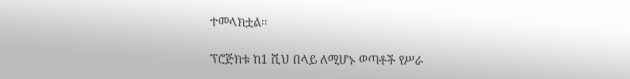ተመላክቷል፡፡

ፕሮጅክቱ ከ1 ሺህ በላይ ለሚሆኑ ወጣቶች የሥራ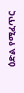ዕድል የሚፈጥር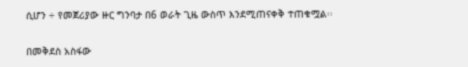ሲሆን ÷ የመጀሪያው ዙር ግንባታ በ6 ወራት ጊዜ ውስጥ እንደሚጠናቀቅ ተጠቁሟል፡፡

በመቅደስ አስፋው